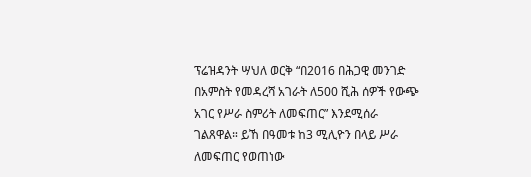ፕሬዝዳንት ሣህለ ወርቅ “በ2016 በሕጋዊ መንገድ በአምስት የመዳረሻ አገራት ለ500 ሺሕ ሰዎች የውጭ አገር የሥራ ስምሪት ለመፍጠር” እንደሚሰራ ገልጸዋል። ይኸ በዓመቱ ከ3 ሚሊዮን በላይ ሥራ ለመፍጠር የወጠነው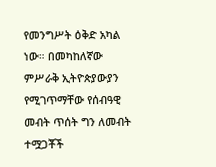የመንግሥት ዕቅድ አካል ነው። በመካከለኛው ምሥራቅ ኢትዮጵያውያን የሚገጥማቸው የሰብዓዊ መብት ጥሰት ግን ለመብት ተሟጋቾች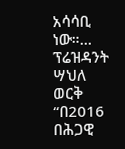አሳሳቢ ነው።…
ፕሬዝዳንት ሣህለ ወርቅ “በ2016 በሕጋዊ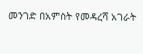መንገድ በአምስት የመዳረሻ አገራት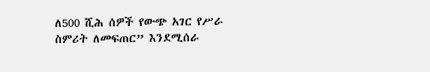ለ500 ሺሕ ሰዎች የውጭ አገር የሥራ ስምሪት ለመፍጠር” እንደሚሰራ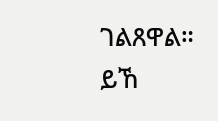ገልጸዋል። ይኸ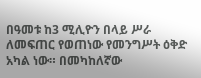በዓመቱ ከ3 ሚሊዮን በላይ ሥራ ለመፍጠር የወጠነው የመንግሥት ዕቅድ አካል ነው። በመካከለኛው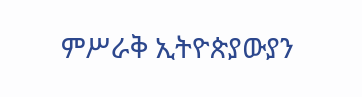ምሥራቅ ኢትዮጵያውያን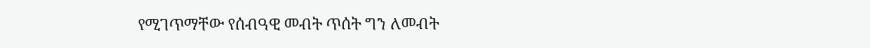የሚገጥማቸው የሰብዓዊ መብት ጥሰት ግን ለመብት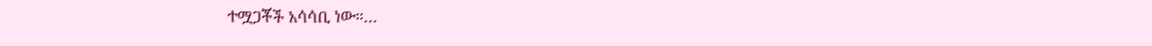ተሟጋቾች አሳሳቢ ነው።…